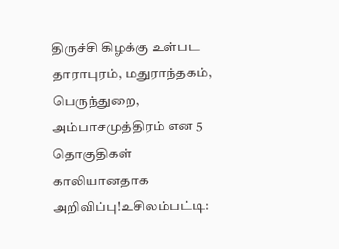திருச்சி கிழக்கு உள்பட தாராபுரம், மதுராந்தகம், பெருந்துறை, அம்பாசமுத்திரம் என 5 தொகுதிகள் காலியானதாக அறிவிப்பு!உசிலம்பட்டி: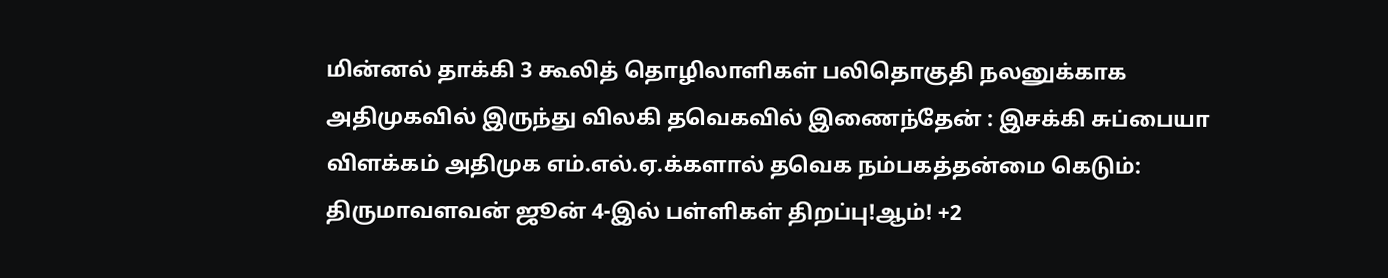மின்னல் தாக்கி 3 கூலித் தொழிலாளிகள் பலிதொகுதி நலனுக்காக அதிமுகவில் இருந்து விலகி தவெகவில் இணைந்தேன் : இசக்கி சுப்பையா விளக்கம் அதிமுக எம்.எல்.ஏ.க்களால் தவெக நம்பகத்தன்மை கெடும்: திருமாவளவன் ஜூன் 4-இல் பள்ளிகள் திறப்பு!ஆம்! +2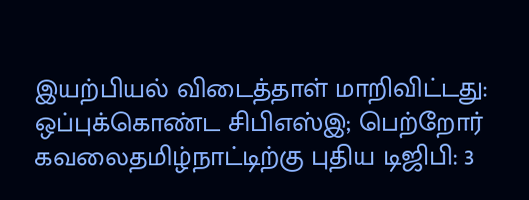இயற்பியல் விடைத்தாள் மாறிவிட்டது: ஒப்புக்கொண்ட சிபிஎஸ்இ; பெற்றோர் கவலைதமிழ்நாட்டிற்கு புதிய டிஜிபி: 3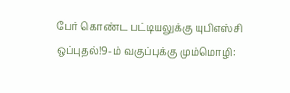பேர் கொண்ட பட்டியலுக்கு யுபிஎஸ்சி ஒப்புதல்!9-ம் வகுப்புக்கு மும்மொழி: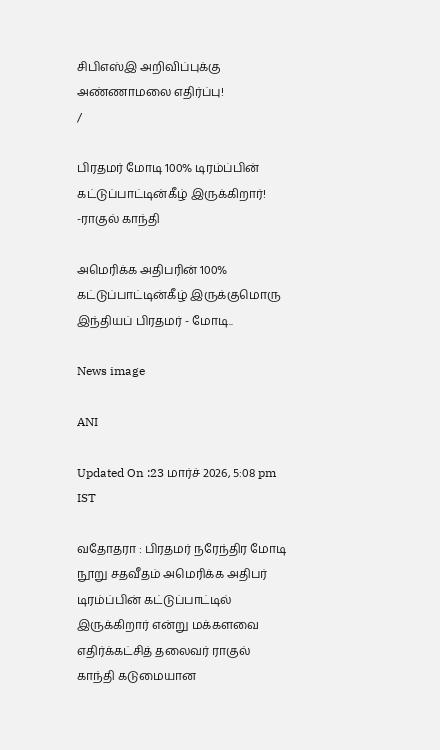சிபிஎஸ்இ அறிவிப்புக்கு அண்ணாமலை எதிர்ப்பு!
/

பிரதமர் மோடி 100% டிரம்ப்பின் கட்டுப்பாட்டின்கீழ் இருக்கிறார்! -ராகுல் காந்தி

அமெரிக்க அதிபரின் 100% கட்டுப்பாட்டின்கீழ் இருக்குமொரு இந்தியப் பிரதமர் - மோடி..

News image

ANI

Updated On :23 மார்ச் 2026, 5:08 pm IST

வதோதரா : பிரதமர் நரேந்திர மோடி நூறு சதவீதம் அமெரிக்க அதிபர் டிரம்ப்பின் கட்டுப்பாட்டில் இருக்கிறார் என்று மக்களவை எதிர்க்கட்சித் தலைவர் ராகுல் காந்தி கடுமையான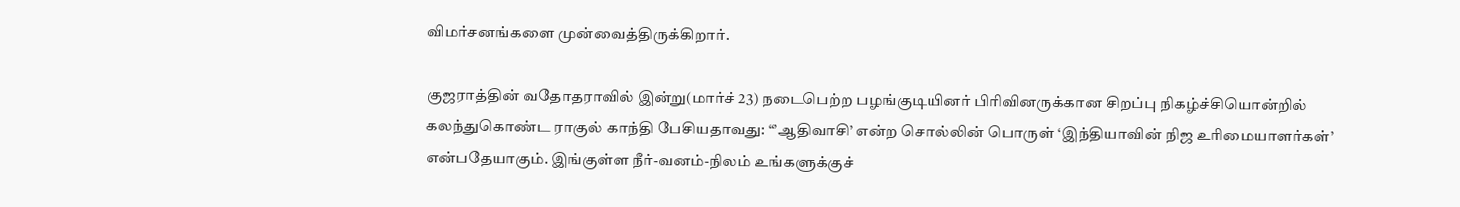விமர்சனங்களை முன்வைத்திருக்கிறார்.

குஜராத்தின் வதோதராவில் இன்று(மார்ச் 23) நடைபெற்ற பழங்குடியினர் பிரிவினருக்கான சிறப்பு நிகழ்ச்சியொன்றில் கலந்துகொண்ட ராகுல் காந்தி பேசியதாவது: “’ஆதிவாசி’ என்ற சொல்லின் பொருள் ‘இந்தியாவின் நிஜ உரிமையாளர்கள்’ என்பதேயாகும். இங்குள்ள நீர்-வனம்-நிலம் உங்களுக்குச்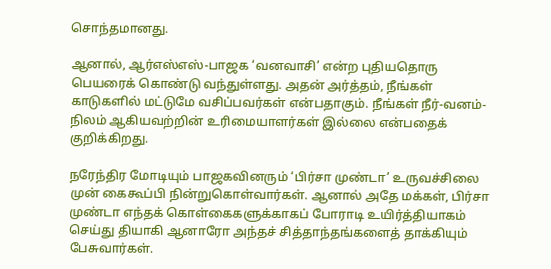சொந்தமானது.

ஆனால், ஆர்எஸ்எஸ்-பாஜக ‘வனவாசி’ என்ற புதியதொரு பெயரைக் கொண்டு வந்துள்ளது. அதன் அர்த்தம், நீங்கள் காடுகளில் மட்டுமே வசிப்பவர்கள் என்பதாகும். நீங்கள் நீர்-வனம்-நிலம் ஆகியவற்றின் உரிமையாளர்கள் இல்லை என்பதைக் குறிக்கிறது.

நரேந்திர மோடியும் பாஜகவினரும் ‘பிர்சா முண்டா’ உருவச்சிலை முன் கைகூப்பி நின்றுகொள்வார்கள். ஆனால் அதே மக்கள், பிர்சா முண்டா எந்தக் கொள்கைகளுக்காகப் போராடி உயிர்த்தியாகம் செய்து தியாகி ஆனாரோ அந்தச் சித்தாந்தங்களைத் தாக்கியும் பேசுவார்கள்.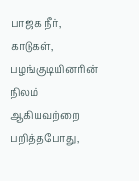பாஜக நீர், காடுகள், பழங்குடியினரின் நிலம் ஆகியவற்றை பறித்தபோது,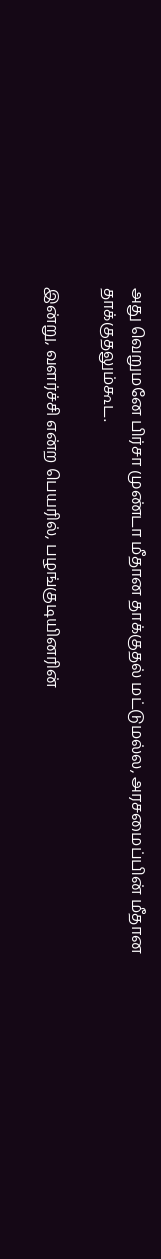அது வெறுமனே பிர்சா முண்டா மீதான தாக்குதல் மட்டுமல்ல, அரசமைப்பின் மீதான தாக்குதலும்கூட.

இன்று, வளர்ச்சி என்ற பெயரில், பழங்குடியினரின்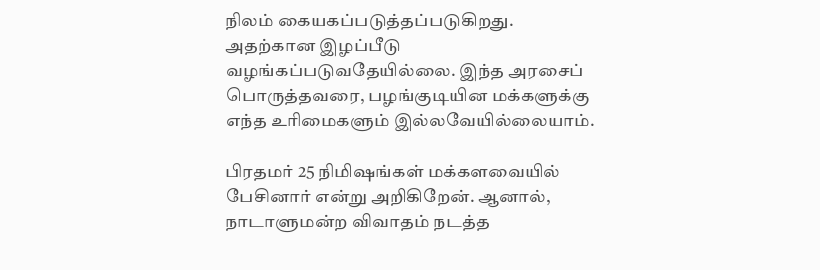நிலம் கையகப்படுத்தப்படுகிறது. அதற்கான இழப்பீடு வழங்கப்படுவதேயில்லை. இந்த அரசைப் பொருத்தவரை, பழங்குடியின மக்களுக்கு எந்த உரிமைகளும் இல்லவேயில்லையாம்.

பிரதமர் 25 நிமிஷங்கள் மக்களவையில் பேசினார் என்று அறிகிறேன். ஆனால், நாடாளுமன்ற விவாதம் நடத்த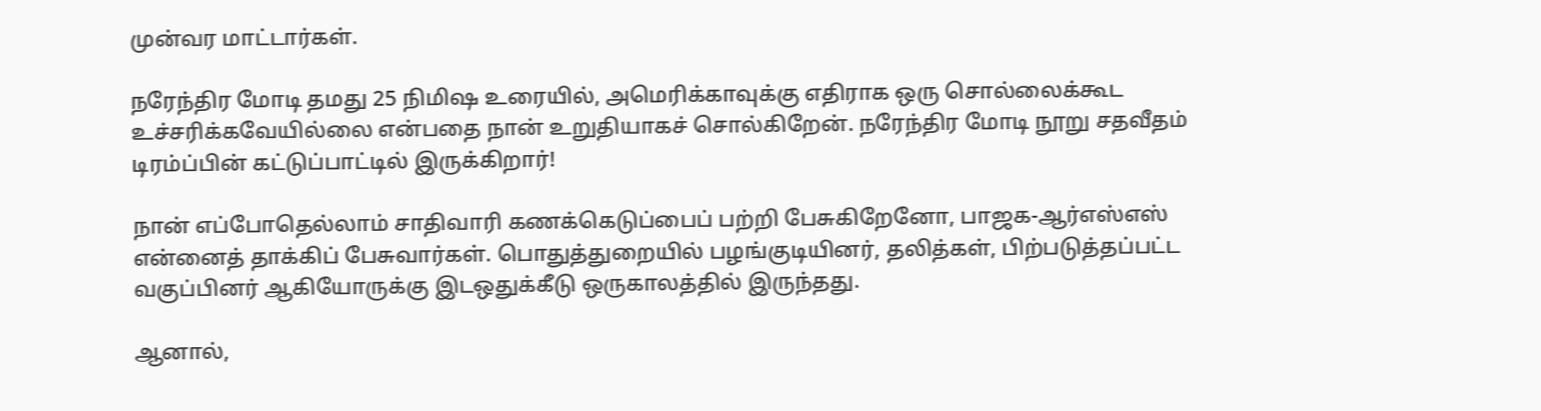முன்வர மாட்டார்கள்.

நரேந்திர மோடி தமது 25 நிமிஷ உரையில், அமெரிக்காவுக்கு எதிராக ஒரு சொல்லைக்கூட உச்சரிக்கவேயில்லை என்பதை நான் உறுதியாகச் சொல்கிறேன். நரேந்திர மோடி நூறு சதவீதம் டிரம்ப்பின் கட்டுப்பாட்டில் இருக்கிறார்!

நான் எப்போதெல்லாம் சாதிவாரி கணக்கெடுப்பைப் பற்றி பேசுகிறேனோ, பாஜக-ஆர்எஸ்எஸ் என்னைத் தாக்கிப் பேசுவார்கள். பொதுத்துறையில் பழங்குடியினர், தலித்கள், பிற்படுத்தப்பட்ட வகுப்பினர் ஆகியோருக்கு இடஒதுக்கீடு ஒருகாலத்தில் இருந்தது.

ஆனால்,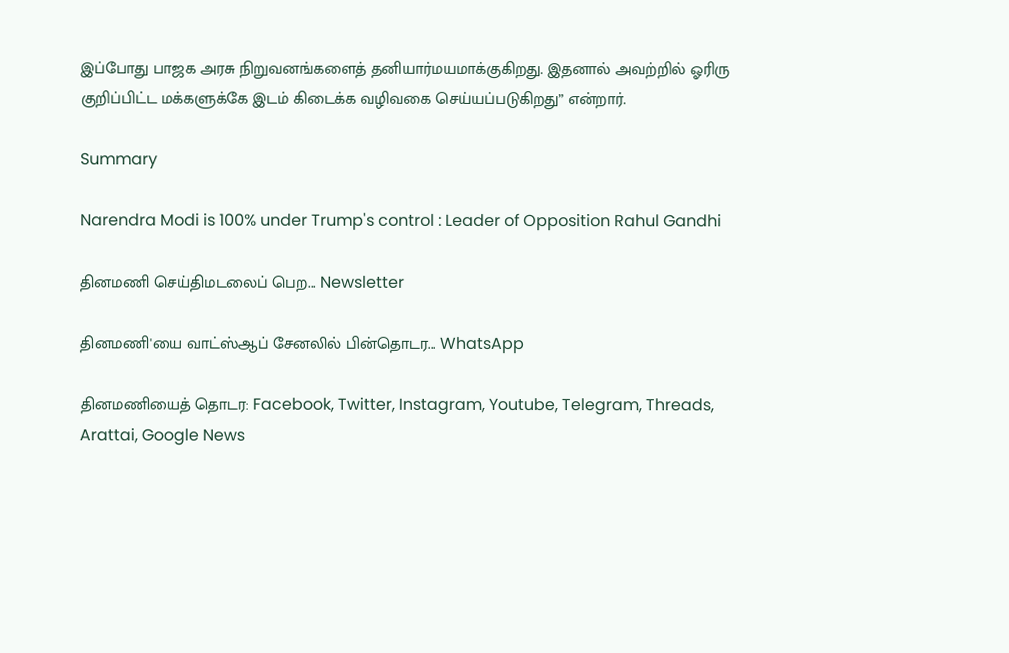இப்போது பாஜக அரசு நிறுவனங்களைத் தனியார்மயமாக்குகிறது. இதனால் அவற்றில் ஓரிரு குறிப்பிட்ட மக்களுக்கே இடம் கிடைக்க வழிவகை செய்யப்படுகிறது” என்றார்.

Summary

Narendra Modi is 100% under Trump's control : Leader of Opposition Rahul Gandhi

தினமணி செய்திமடலைப் பெற... Newsletter

தினமணி'யை வாட்ஸ்ஆப் சேனலில் பின்தொடர... WhatsApp

தினமணியைத் தொடர: Facebook, Twitter, Instagram, Youtube, Telegram, Threads, Arattai, Google News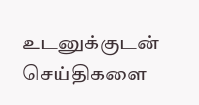உடனுக்குடன் செய்திகளை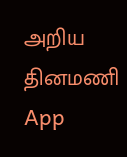அறிய தினமணி App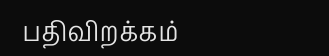பதிவிறக்கம்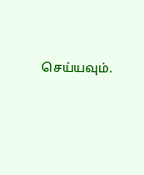செய்யவும்.